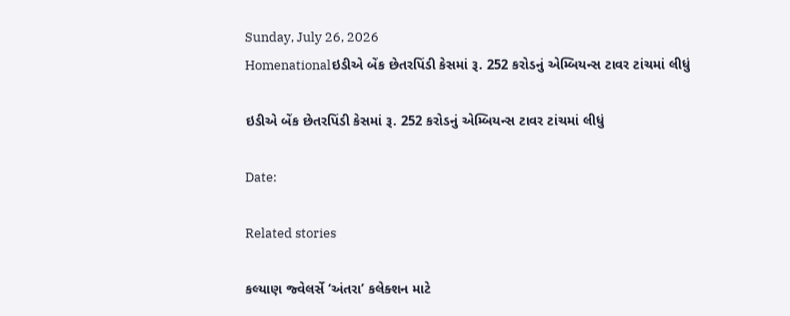Sunday, July 26, 2026
Homenationalઇડીએ બેંક છેતરપિંડી કેસમાં રૂ. 252 કરોડનું એમ્બિયન્સ ટાવર ટાંચમાં લીધું

ઇડીએ બેંક છેતરપિંડી કેસમાં રૂ. 252 કરોડનું એમ્બિયન્સ ટાવર ટાંચમાં લીધું

Date:

Related stories

કલ્યાણ જ્વેલર્સે ‘અંતરા’ કલેક્શન માટે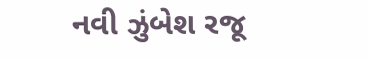નવી ઝુંબેશ રજૂ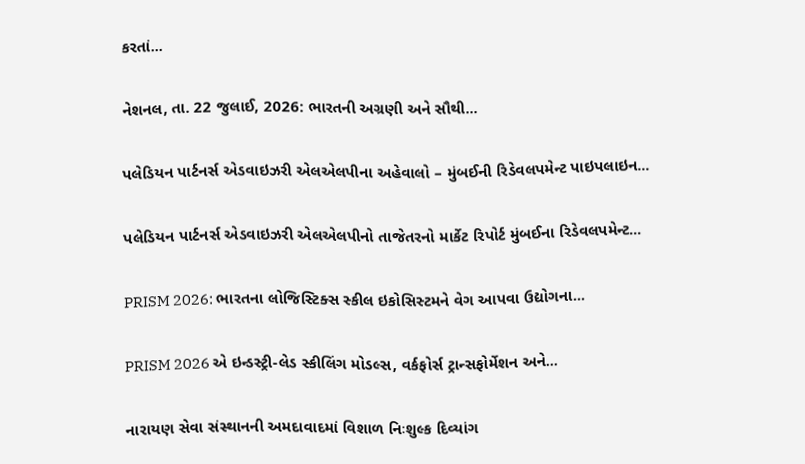કરતાં...

નેશનલ, તા. 22 જુલાઈ, 2026: ભારતની અગ્રણી અને સૌથી...

પલેડિયન પાર્ટનર્સ એડવાઇઝરી એલએલપીના અહેવાલો – મુંબઈની રિડેવલપમેન્ટ પાઇપલાઇન...

પલેડિયન પાર્ટનર્સ એડવાઇઝરી એલએલપીનો તાજેતરનો માર્કેટ રિપોર્ટ મુંબઈના રિડેવલપમેન્ટ...

PRISM 2026: ભારતના લોજિસ્ટિક્સ સ્કીલ ઇકોસિસ્ટમને વેગ આપવા ઉદ્યોગના...

PRISM 2026 એ ઇન્ડસ્ટ્રી-લેડ સ્કીલિંગ મોડલ્સ, વર્કફોર્સ ટ્રાન્સફોર્મેશન અને...

નારાયણ સેવા સંસ્થાનની અમદાવાદમાં વિશાળ નિઃશુલ્ક દિવ્યાંગ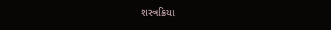શસ્ત્રક્રિયા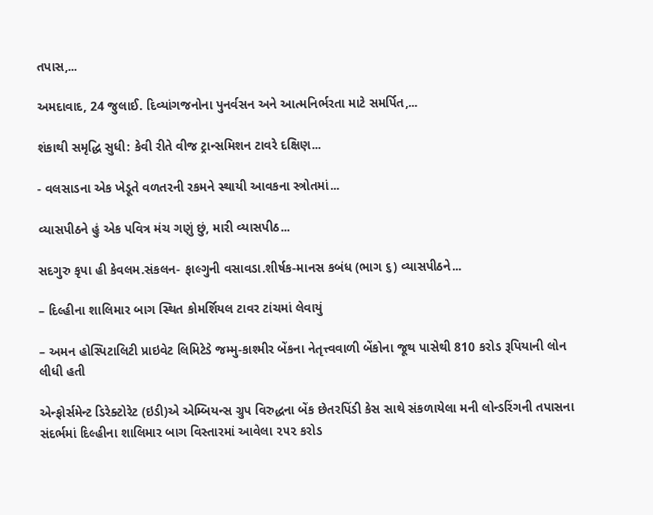તપાસ,...

અમદાવાદ, 24 જુલાઈ. દિવ્યાંગજનોના પુનર્વસન અને આત્મનિર્ભરતા માટે સમર્પિત,...

શંકાથી સમૃદ્ધિ સુધી: કેવી રીતે વીજ ટ્રાન્સમિશન ટાવરે દક્ષિણ...

- વલસાડના એક ખેડૂતે વળતરની રકમને સ્થાયી આવકના સ્ત્રોતમાં...

વ્યાસપીઠને હું એક પવિત્ર મંચ ગણું છું, મારી વ્યાસપીઠ...

સદગુરુ કૃપા હી કેવલમ.સંકલન- ફાલ્ગુની વસાવડા.શીર્ષક-માનસ કબંધ (ભાગ ૬) વ્યાસપીઠને...

– દિલ્હીના શાલિમાર બાગ સ્થિત કોમર્શિયલ ટાવર ટાંચમાં લેવાયું

– અમન હોસ્પિટાલિટી પ્રાઇવેટ લિમિટેડે જમ્મુ-કાશ્મીર બેંકના નેતૃત્ત્વવાળી બેંકોના જૂથ પાસેથી 810 કરોડ રૂપિયાની લોન લીધી હતી

એન્ફોર્સમેન્ટ ડિરેક્ટોરેટ (ઇડી)એ એમ્બિયન્સ ગ્રુપ વિરુદ્ધના બેંક છેતરપિંડી કેસ સાથે સંકળાયેલા મની લોન્ડરિંગની તપાસના સંદર્ભમાં દિલ્હીના શાલિમાર બાગ વિસ્તારમાં આવેલા ૨૫૨ કરોડ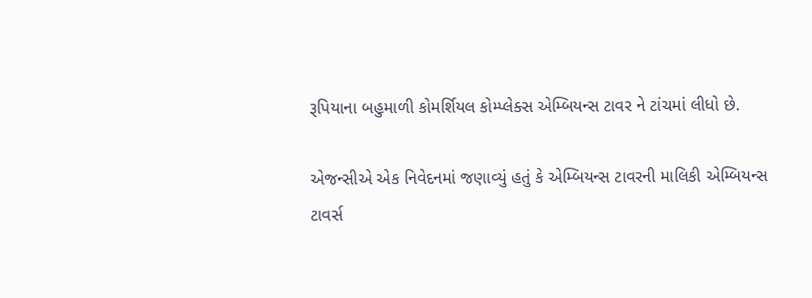રૂપિયાના બહુમાળી કોમર્શિયલ કોમ્પ્લેક્સ એમ્બિયન્સ ટાવર ને ટાંચમાં લીધો છે.

એજન્સીએ એક નિવેદનમાં જણાવ્યું હતું કે એમ્બિયન્સ ટાવરની માલિકી એમ્બિયન્સ ટાવર્સ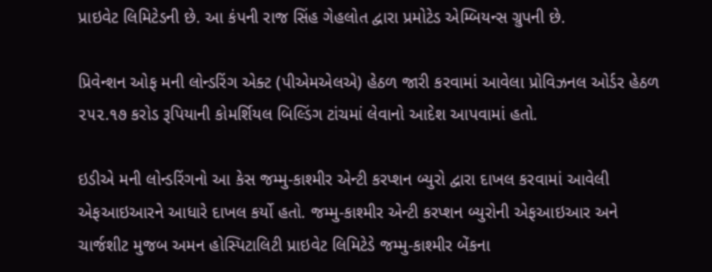પ્રાઇવેટ લિમિટેડની છે. આ કંપની રાજ સિંહ ગેહલોત દ્વારા પ્રમોટેડ એમ્બિયન્સ ગ્રુપની છે.

પ્રિવેન્શન ઓફ મની લોન્ડરિંગ એક્ટ (પીએમએલએ) હેઠળ જારી કરવામાં આવેલા પ્રોવિઝનલ ઓર્ડર હેઠળ ૨૫૨.૧૭ કરોડ રૂપિયાની કોમર્શિયલ બિલ્ડિંગ ટાંચમાં લેવાનો આદેશ આપવામાં હતો.

ઇડીએ મની લોન્ડરિંગનો આ કેસ જમ્મુ-કાશ્મીર એન્ટી કરપ્શન બ્યુરો દ્વારા દાખલ કરવામાં આવેલી એફઆઇઆરને આધારે દાખલ કર્યો હતો. જમ્મુ-કાશ્મીર એન્ટી કરપ્શન બ્યુરોની એફઆઇઆર અને ચાર્જશીટ મુજબ અમન હોસ્પિટાલિટી પ્રાઇવેટ લિમિટેડે જમ્મુ-કાશ્મીર બેંકના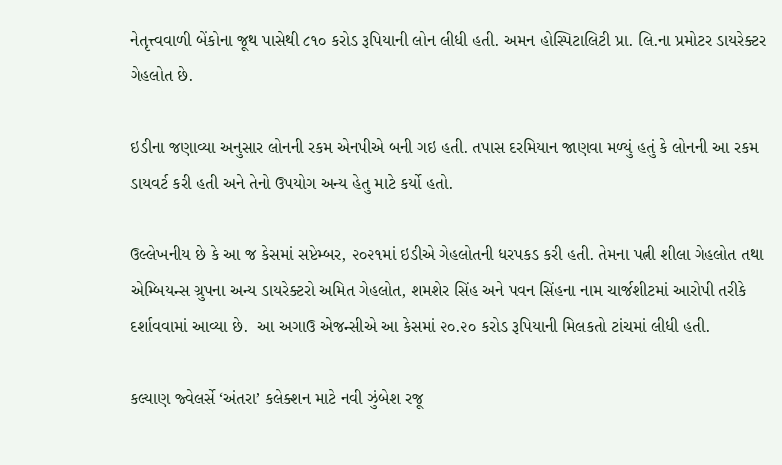નેતૃત્ત્વવાળી બેંકોના જૂથ પાસેથી ૮૧૦ કરોડ રૂપિયાની લોન લીધી હતી. અમન હોસ્પિટાલિટી પ્રા. લિ.ના પ્રમોટર ડાયરેક્ટર ગેહલોત છે.

ઇડીના જણાવ્યા અનુસાર લોનની રકમ એનપીએ બની ગઇ હતી. તપાસ દરમિયાન જાણવા મળ્યું હતું કે લોનની આ રકમ ડાયવર્ટ કરી હતી અને તેનો ઉપયોગ અન્ય હેતુ માટે કર્યો હતો.

ઉલ્લેખનીય છે કે આ જ કેસમાં સપ્ટેમ્બર, ૨૦૨૧માં ઇડીએ ગેહલોતની ધરપકડ કરી હતી. તેમના પત્ની શીલા ગેહલોત તથા એમ્બિયન્સ ગ્રુપના અન્ય ડાયરેક્ટરો અમિત ગેહલોત, શમશેર સિંહ અને પવન સિંહના નામ ચાર્જશીટમાં આરોપી તરીકે દર્શાવવામાં આવ્યા છે.  આ અગાઉ એજન્સીએ આ કેસમાં ૨૦.૨૦ કરોડ રૂપિયાની મિલકતો ટાંચમાં લીધી હતી.

કલ્યાણ જ્વેલર્સે ‘અંતરા’ કલેક્શન માટે નવી ઝુંબેશ રજૂ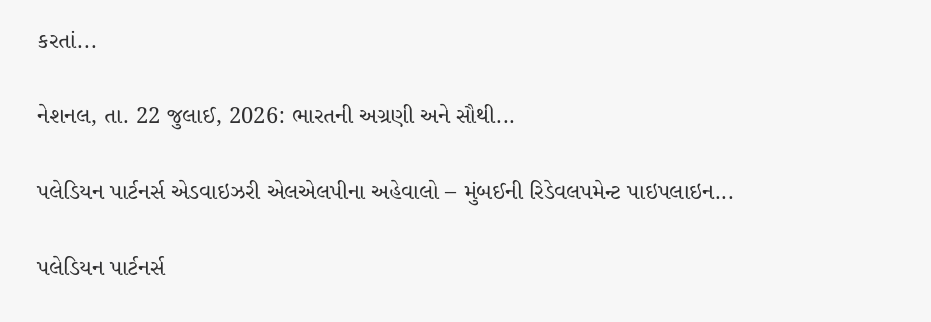કરતાં...

નેશનલ, તા. 22 જુલાઈ, 2026: ભારતની અગ્રણી અને સૌથી...

પલેડિયન પાર્ટનર્સ એડવાઇઝરી એલએલપીના અહેવાલો – મુંબઈની રિડેવલપમેન્ટ પાઇપલાઇન...

પલેડિયન પાર્ટનર્સ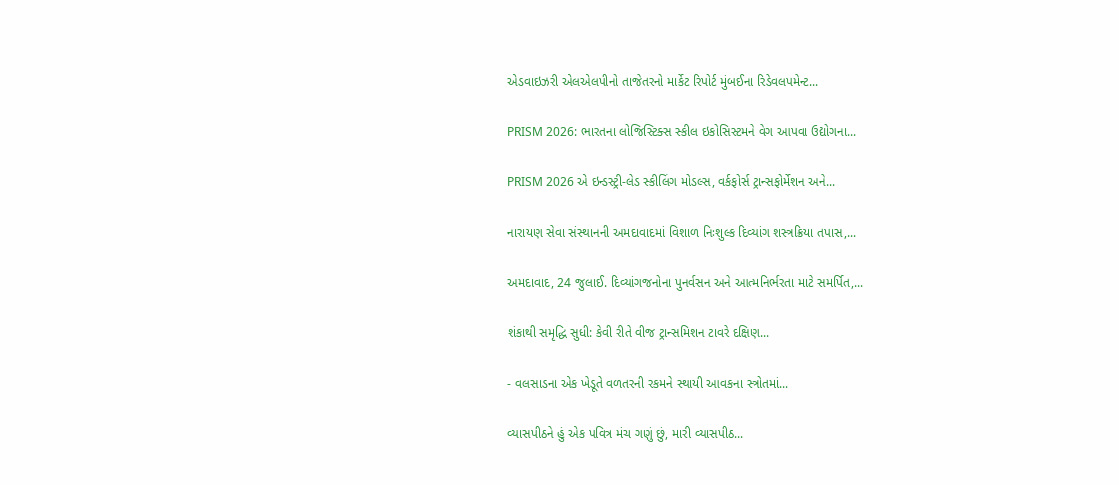એડવાઇઝરી એલએલપીનો તાજેતરનો માર્કેટ રિપોર્ટ મુંબઈના રિડેવલપમેન્ટ...

PRISM 2026: ભારતના લોજિસ્ટિક્સ સ્કીલ ઇકોસિસ્ટમને વેગ આપવા ઉદ્યોગના...

PRISM 2026 એ ઇન્ડસ્ટ્રી-લેડ સ્કીલિંગ મોડલ્સ, વર્કફોર્સ ટ્રાન્સફોર્મેશન અને...

નારાયણ સેવા સંસ્થાનની અમદાવાદમાં વિશાળ નિઃશુલ્ક દિવ્યાંગ શસ્ત્રક્રિયા તપાસ,...

અમદાવાદ, 24 જુલાઈ. દિવ્યાંગજનોના પુનર્વસન અને આત્મનિર્ભરતા માટે સમર્પિત,...

શંકાથી સમૃદ્ધિ સુધી: કેવી રીતે વીજ ટ્રાન્સમિશન ટાવરે દક્ષિણ...

- વલસાડના એક ખેડૂતે વળતરની રકમને સ્થાયી આવકના સ્ત્રોતમાં...

વ્યાસપીઠને હું એક પવિત્ર મંચ ગણું છું, મારી વ્યાસપીઠ...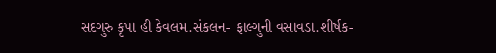સદગુરુ કૃપા હી કેવલમ.સંકલન- ફાલ્ગુની વસાવડા.શીર્ષક-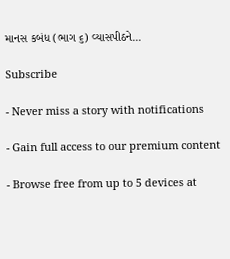માનસ કબંધ (ભાગ ૬) વ્યાસપીઠને...

Subscribe

- Never miss a story with notifications

- Gain full access to our premium content

- Browse free from up to 5 devices at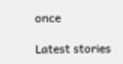once

Latest stories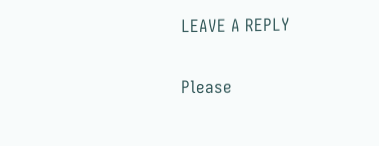LEAVE A REPLY

Please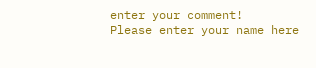enter your comment!
Please enter your name here